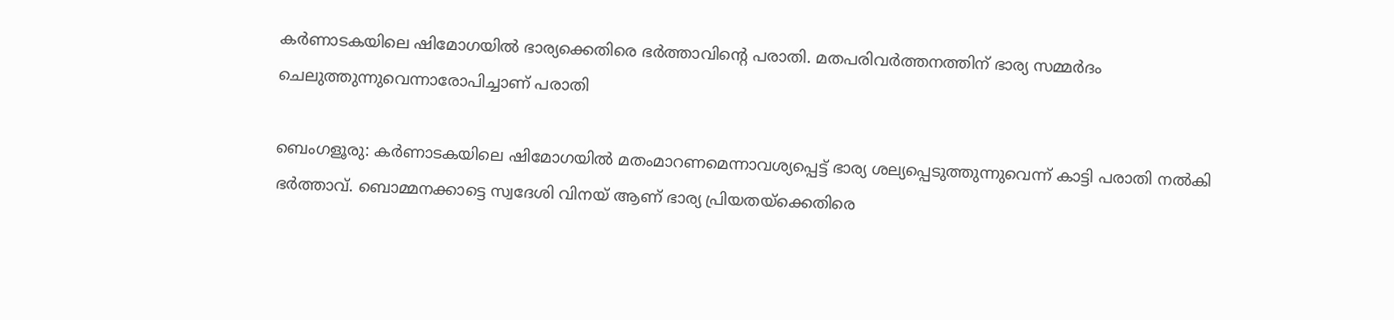കർണാടകയിലെ ഷിമോഗയിൽ ഭാര്യക്കെതിരെ ഭർത്താവിന്‍റെ പരാതി. മതപരിവർത്തനത്തിന് ഭാര്യ സമ്മർദം ചെലുത്തുന്നുവെന്നാരോപിച്ചാണ് പരാതി

ബെംഗളൂരു: കർണാടകയിലെ ഷിമോഗയിൽ മതംമാറണമെന്നാവശ്യപ്പെട്ട് ഭാര്യ ശല്യപ്പെടുത്തുന്നുവെന്ന് കാട്ടി പരാതി നല്‍കി ഭർത്താവ്. ബൊമ്മനക്കാട്ടെ സ്വദേശി വിനയ് ആണ് ഭാര്യ പ്രിയതയ്ക്കെതിരെ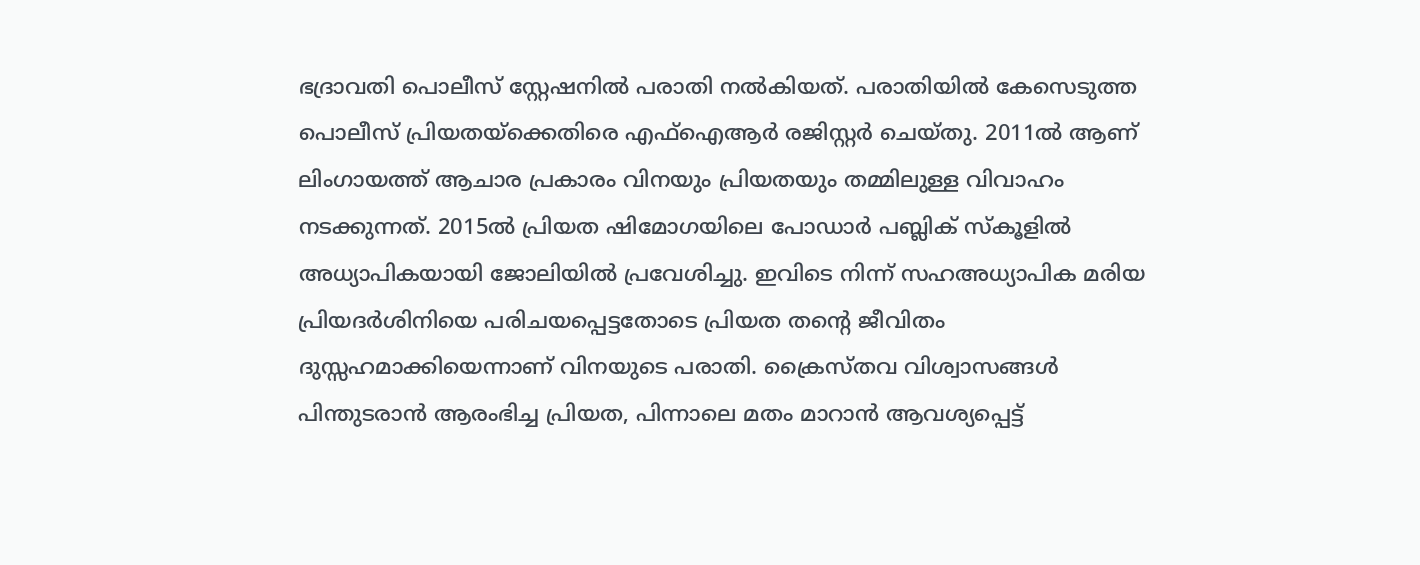ഭദ്രാവതി പൊലീസ് സ്റ്റേഷനിൽ പരാതി നൽകിയത്. പരാതിയിൽ കേസെടുത്ത പൊലീസ് പ്രിയതയ്ക്കെതിരെ എഫ്ഐആർ രജിസ്റ്റ‍‍ർ ചെയ്തു. 2011ൽ ആണ് ലിംഗായത്ത് ആചാര പ്രകാരം വിനയും പ്രിയതയും തമ്മിലുള്ള വിവാഹം നടക്കുന്നത്. 2015ൽ പ്രിയത ഷിമോഗയിലെ പോ‍ഡാർ പബ്ലിക് സ്കൂളിൽ അധ്യാപികയായി ജോലിയിൽ പ്രവേശിച്ചു. ഇവിടെ നിന്ന് സഹഅധ്യാപിക മരിയ പ്രിയദർശിനിയെ പരിചയപ്പെട്ടതോടെ പ്രിയത തന്റെ ജീവിതം ദുസ്സഹമാക്കിയെന്നാണ് വിനയുടെ പരാതി. ക്രൈസ്തവ വിശ്വാസങ്ങൾ പിന്തുടരാൻ ആരംഭിച്ച പ്രിയത, പിന്നാലെ മതം മാറാൻ ആവശ്യപ്പെട്ട്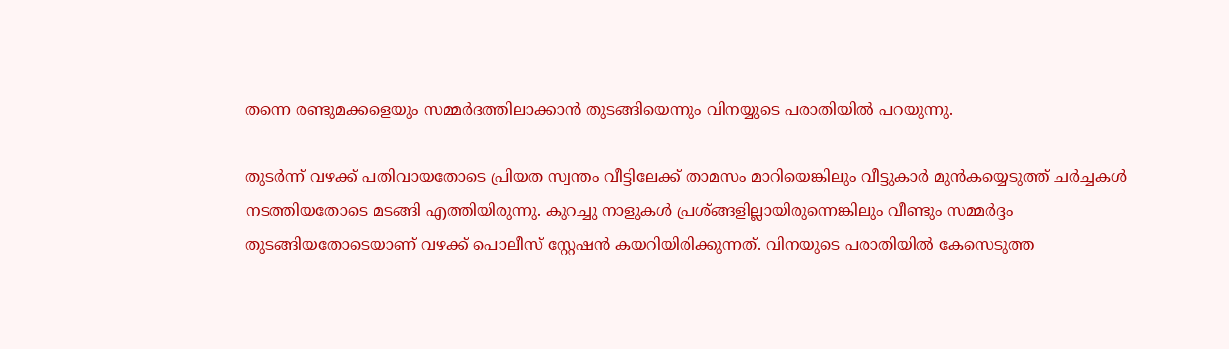തന്നെ രണ്ടുമക്കളെയും സമ്മർദത്തിലാക്കാൻ തുടങ്ങിയെന്നും വിനയ്യുടെ പരാതിയിൽ പറയുന്നു.

തുടർന്ന് വഴക്ക് പതിവായതോടെ പ്രിയത സ്വന്തം വീട്ടിലേക്ക് താമസം മാറിയെങ്കിലും വീട്ടുകാർ മുൻകയ്യെടുത്ത് ചർച്ചകൾ നടത്തിയതോടെ മടങ്ങി എത്തിയിരുന്നു. കുറച്ചു നാളുകൾ പ്രശ്ങ്ങളില്ലായിരുന്നെങ്കിലും വീണ്ടും സമ്മർദ്ദം തുടങ്ങിയതോടെയാണ് വഴക്ക് പൊലീസ് സ്റ്റേഷൻ കയറിയിരിക്കുന്നത്. വിനയുടെ പരാതിയിൽ കേസെടുത്ത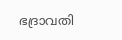ഭദ്രാവതി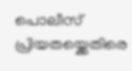പൊലീസ് പ്രിയതയ്ക്കെതിരെ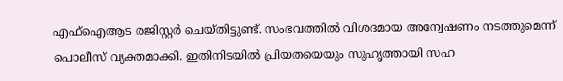എഫ്ഐആട രജിസ്റ്റർ ചെയ്തിട്ടുണ്ട്. സംഭവത്തിൽ വിശദമായ അന്വേഷണം നടത്തുമെന്ന് പൊലീസ് വ്യക്തമാക്കി. ഇതിനിടയിൽ പ്രിയതയെയും സുഹൃത്തായി സഹ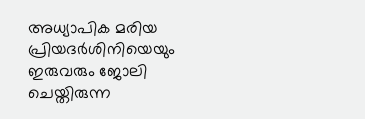അധ്യാപിക മരിയ പ്രിയദർശിനിയെയും ഇരുവരും ജോലി ചെയ്തിരുന്ന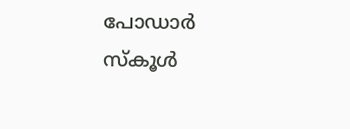പോഡാർ സ്കൂൾ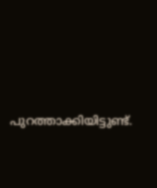പുറത്താക്കിയിട്ടുണ്ട്.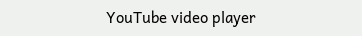YouTube video player